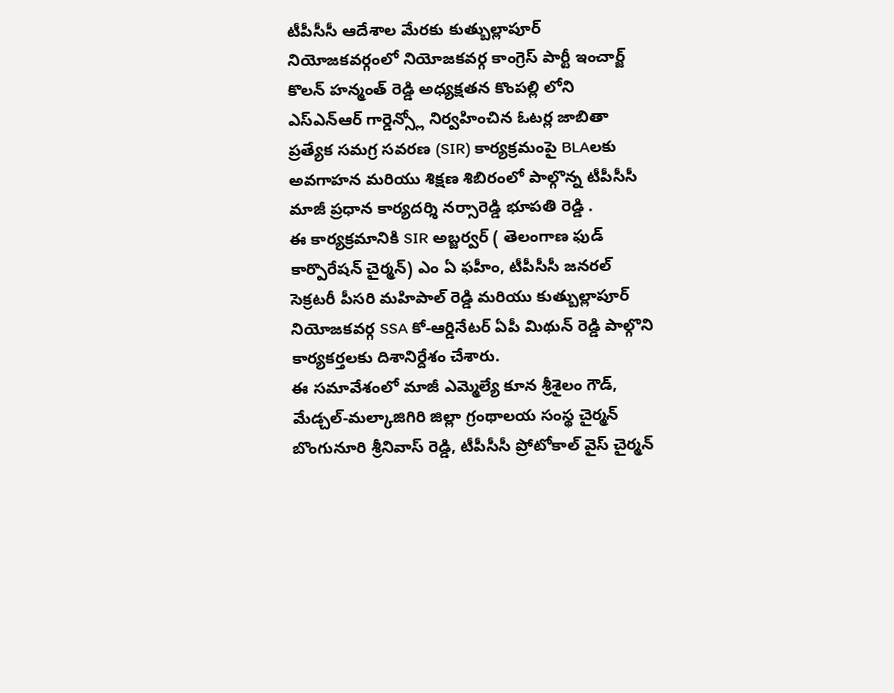టీపీసీసీ ఆదేశాల మేరకు కుత్బుల్లాపూర్ నియోజకవర్గంలో నియోజకవర్గ కాంగ్రెస్ పార్టీ ఇంచార్జ్ కొలన్ హన్మంత్ రెడ్డి అధ్యక్షతన కొంపల్లి లోని ఎస్ఎన్ఆర్ గార్డెన్స్లో నిర్వహించిన ఓటర్ల జాబితా ప్రత్యేక సమగ్ర సవరణ (SIR) కార్యక్రమంపై BLAలకు అవగాహన మరియు శిక్షణ శిబిరంలో పాల్గొన్న టీపీసీసీ మాజీ ప్రధాన కార్యదర్శి నర్సారెడ్డి భూపతి రెడ్డి .
ఈ కార్యక్రమానికి SIR అబ్జర్వర్ ( తెలంగాణ ఫుడ్ కార్పొరేషన్ చైర్మన్) ఎం ఏ ఫహీం, టీపీసీసీ జనరల్ సెక్రటరీ పీసరి మహిపాల్ రెడ్డి మరియు కుత్బుల్లాపూర్ నియోజకవర్గ SSA కో-ఆర్డినేటర్ ఏపీ మిథున్ రెడ్డి పాల్గొని కార్యకర్తలకు దిశానిర్దేశం చేశారు.
ఈ సమావేశంలో మాజీ ఎమ్మెల్యే కూన శ్రీశైలం గౌడ్, మేడ్చల్-మల్కాజిగిరి జిల్లా గ్రంథాలయ సంస్థ చైర్మన్ బొంగునూరి శ్రీనివాస్ రెడ్డి, టీపీసీసీ ప్రోటోకాల్ వైస్ చైర్మన్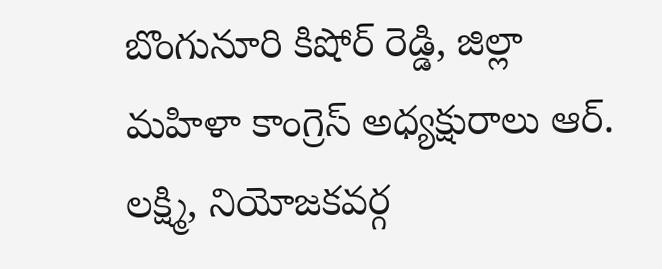బొంగునూరి కిషోర్ రెడ్డి, జిల్లా మహిళా కాంగ్రెస్ అధ్యక్షురాలు ఆర్. లక్ష్మి, నియోజకవర్గ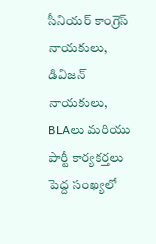సీనియర్ కాంగ్రెస్ నాయకులు, డివిజన్ నాయకులు, BLAలు మరియు పార్టీ కార్యకర్తలు పెద్ద సంఖ్యలో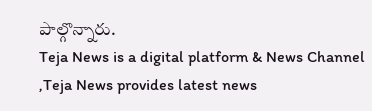పాల్గొన్నారు.
Teja News is a digital platform & News Channel ,Teja News provides latest news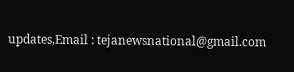updates,Email : tejanewsnational@gmail.com